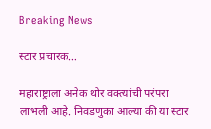Breaking News

स्टार प्रचारक…

महाराष्ट्राला अनेक थोर वक्त्यांची परंपरा लाभली आहे. निवडणुका आल्या की या स्टार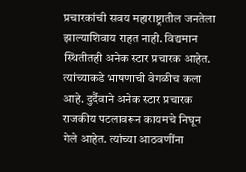प्रचारकांची सवय महाराष्ट्रातील जनतेला झाल्याशिवाय राहत नाही. विद्यमान स्थितीतही अनेक स्टार प्रचारक आहेत. त्यांच्याकडे भाषणाची वेगळीच कला आहे. दुर्दैवाने अनेक स्टार प्रचारक राजकीय पटलावरून कायमचे निघून गेले आहेत. त्यांच्या आठवणींना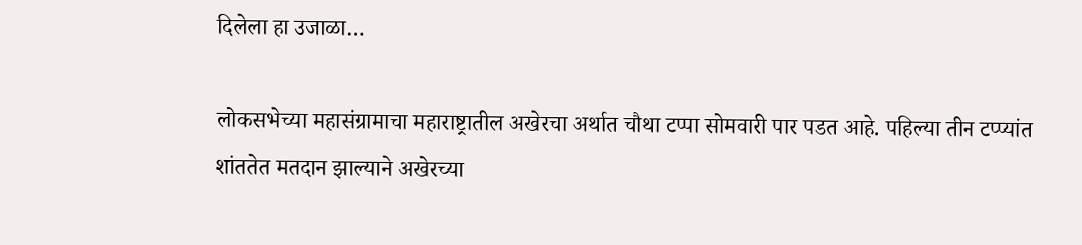दिलेला हा उजाळा…

लोकसभेच्या महासंग्रामाचा महाराष्ट्रातील अखेरचा अर्थात चौथा टप्पा सोमवारी पार पडत आहे. पहिल्या तीन टप्प्यांत शांततेत मतदान झाल्याने अखेरच्या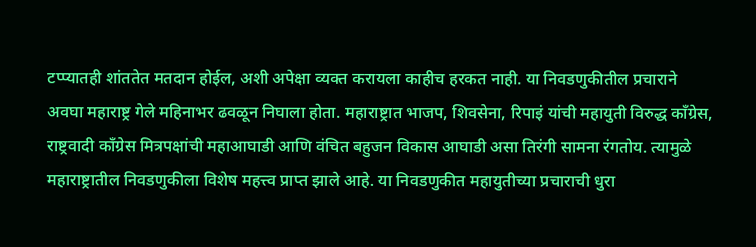टप्प्यातही शांततेत मतदान होईल, अशी अपेक्षा व्यक्त करायला काहीच हरकत नाही. या निवडणुकीतील प्रचाराने अवघा महाराष्ट्र गेले महिनाभर ढवळून निघाला होता. महाराष्ट्रात भाजप, शिवसेना, रिपाइं यांची महायुती विरुद्ध काँग्रेस, राष्ट्रवादी काँग्रेस मित्रपक्षांची महाआघाडी आणि वंचित बहुजन विकास आघाडी असा तिरंगी सामना रंगतोय. त्यामुळे महाराष्ट्रातील निवडणुकीला विशेष महत्त्व प्राप्त झाले आहे. या निवडणुकीत महायुतीच्या प्रचाराची धुरा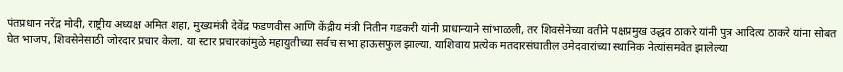पंतप्रधान नरेंद्र मोदी, राष्ट्रीय अध्यक्ष अमित शहा, मुख्यमंत्री देवेंद्र फडणवीस आणि केंद्रीय मंत्री नितीन गडकरी यांनी प्राधान्याने सांभाळली, तर शिवसेनेच्या वतीने पक्षप्रमुख उद्धव ठाकरे यांनी पुत्र आदित्य ठाकरे यांना सोबत घेत भाजप, शिवसेनेसाठी जोरदार प्रचार केला. या स्टार प्रचारकांमुळे महायुतीच्या सर्वच सभा हाऊसफुल झाल्या. याशिवाय प्रत्येक मतदारसंघातील उमेदवारांच्या स्थानिक नेत्यांसमवेत झालेल्या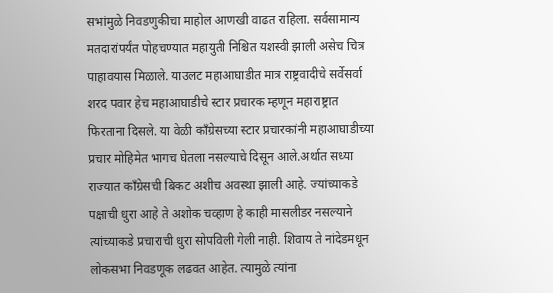सभांमुळे निवडणुकीचा माहोल आणखी वाढत राहिला. सर्वसामान्य मतदारांपर्यंत पोहचण्यात महायुती निश्चित यशस्वी झाली असेच चित्र पाहावयास मिळाले. याउलट महाआघाडीत मात्र राष्ट्रवादीचे सर्वेसर्वा शरद पवार हेच महाआघाडीचे स्टार प्रचारक म्हणून महाराष्ट्रात फिरताना दिसले. या वेळी काँग्रेसच्या स्टार प्रचारकांनी महाआघाडीच्या प्रचार मोहिमेत भागच घेतला नसल्याचे दिसून आले.अर्थात सध्या राज्यात काँग्रेसची बिकट अशीच अवस्था झाली आहे. ज्यांच्याकडे पक्षाची धुरा आहे ते अशोक चव्हाण हे काही मासलीडर नसल्याने त्यांच्याकडे प्रचाराची धुरा सोपविली गेली नाही. शिवाय ते नांदेडमधून लोकसभा निवडणूक लढवत आहेत. त्यामुळे त्यांना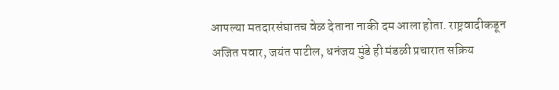आपल्या मतदारसंघातच वेळ देताना नाकी दम आला होता. राष्ट्रवादीकडून अजित पवार, जयंत पाटील, धनंजय मुंडे ही मंडळी प्रचारात सक्रिय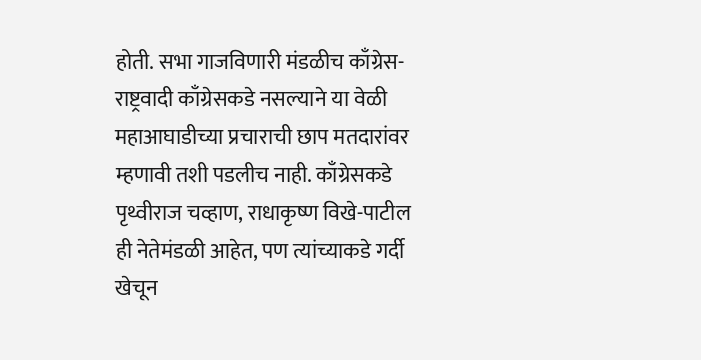होती. सभा गाजविणारी मंडळीच काँग्रेस-राष्ट्रवादी काँग्रेसकडे नसल्याने या वेळी महाआघाडीच्या प्रचाराची छाप मतदारांवर म्हणावी तशी पडलीच नाही. काँग्रेसकडे पृथ्वीराज चव्हाण, राधाकृष्ण विखे-पाटील ही नेतेमंडळी आहेत, पण त्यांच्याकडे गर्दी खेचून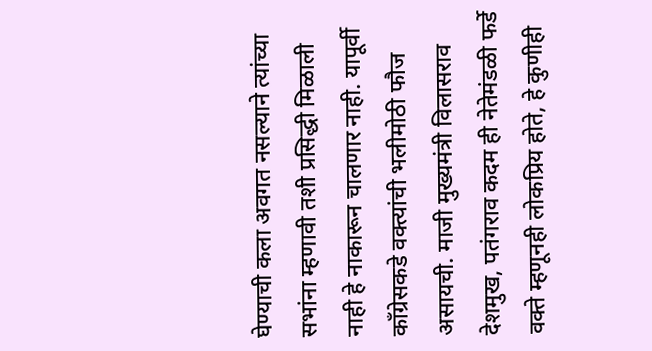घेण्याची कला अवगत नसल्याने त्यांच्या सभांना म्हणावी तशी प्रसिद्धी मिळाली नाही हे नाकारून चालणार नाही. यापूर्वी काँग्रेसकडे वक्त्यांची भलीमोठी फौज असायची. माजी मुख्यमंत्री विलासराव देशमुख, पतंगराव कदम ही नेतेमंडळी फर्डे वक्ते म्हणूनही लोकप्रिय होते, हे कुणीही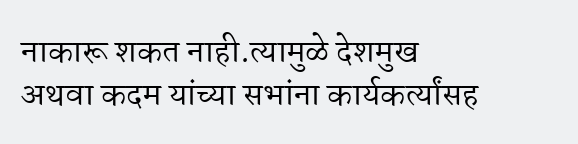नाकारू शकत नाही.त्यामुळे देशमुख अथवा कदम यांच्या सभांना कार्यकर्त्यांसह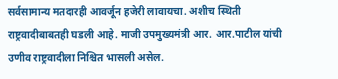सर्वसामान्य मतदारही आवर्जून हजेरी लावायचा. अशीच स्थिती राष्ट्रवादीबाबतही घडली आहे. माजी उपमुख्यमंत्री आर. आर.पाटील यांची उणीव राष्ट्रवादीला निश्चित भासली असेल.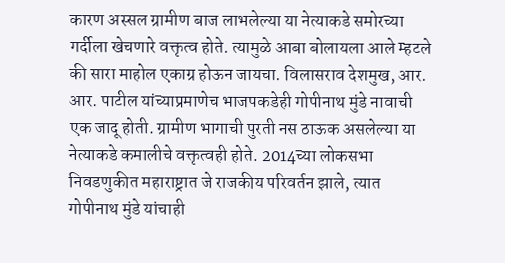कारण अस्सल ग्रामीण बाज लाभलेल्या या नेत्याकडे समोरच्या गर्दीला खेचणारे वक्तृत्व होते. त्यामुळे आबा बोलायला आले म्हटले की सारा माहोल एकाग्र होऊन जायचा. विलासराव देशमुख, आर. आर. पाटील यांच्याप्रमाणेच भाजपकडेही गोपीनाथ मुंडे नावाची एक जादू होती. ग्रामीण भागाची पुरती नस ठाऊक असलेल्या या नेत्याकडे कमालीचे वक्तृत्वही होते. 2014च्या लोकसभा निवडणुकीत महाराष्ट्रात जे राजकीय परिवर्तन झाले, त्यात गोपीनाथ मुंडे यांचाही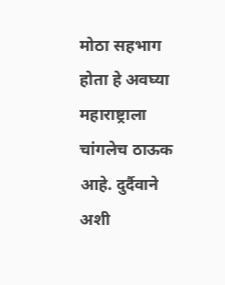मोठा सहभाग होता हे अवघ्या महाराष्ट्राला चांगलेच ठाऊक आहे. दुर्दैवाने अशी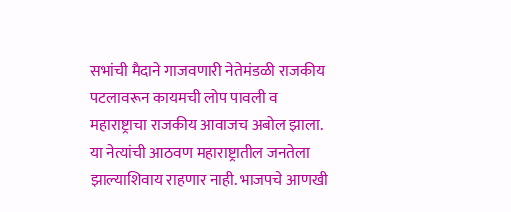सभांची मैदाने गाजवणारी नेतेमंडळी राजकीय पटलावरून कायमची लोप पावली व महाराष्ट्राचा राजकीय आवाजच अबोल झाला. या नेत्यांची आठवण महाराष्ट्रातील जनतेला झाल्याशिवाय राहणार नाही. भाजपचे आणखी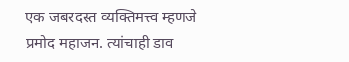एक जबरदस्त व्यक्तिमत्त्व म्हणजे प्रमोद महाजन. त्यांचाही डाव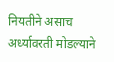नियतीने असाच अर्ध्यावरती मोडल्याने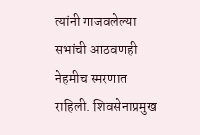त्यांनी गाजवलेल्या सभांची आठवणही नेहमीच स्मरणात राहिली. शिवसेनाप्रमुख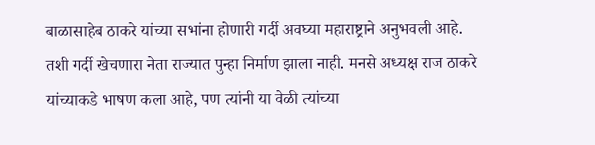बाळासाहेब ठाकरे यांच्या सभांना होणारी गर्दी अवघ्या महाराष्ट्राने अनुभवली आहे. तशी गर्दी खेचणारा नेता राज्यात पुन्हा निर्माण झाला नाही. मनसे अध्यक्ष राज ठाकरे यांच्याकडे भाषण कला आहे, पण त्यांनी या वेळी त्यांच्या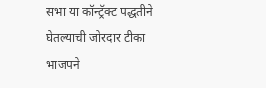सभा या कॉन्ट्रॅक्ट पद्धतीने घेतल्याची जोरदार टीका भाजपने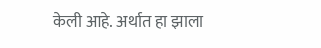केली आहे. अर्थात हा झाला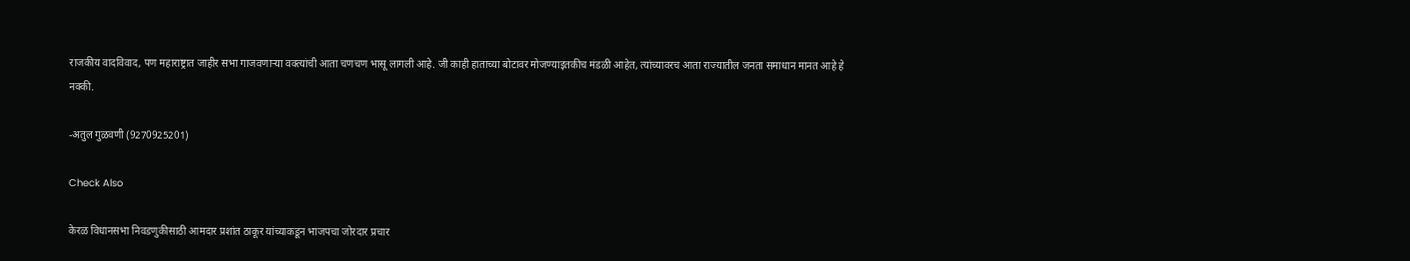राजकीय वादविवाद, पण महाराष्ट्रात जाहीर सभा गाजवणार्‍या वक्त्यांची आता चणचण भासू लागली आहे. जी काही हाताच्या बोटावर मोजण्याइतकीच मंडळी आहेत, त्यांच्यावरच आता राज्यातील जनता समाधान मानत आहे हे नक्की.

-अतुल गुळवणी (9270925201)

Check Also

केरळ विधानसभा निवडणुकीसाठी आमदार प्रशांत ठाकूर यांच्याकडून भाजपचा जोरदार प्रचार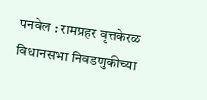पनवेल : रामप्रहर वृत्तकेरळ विधानसभा निवडणुकीच्या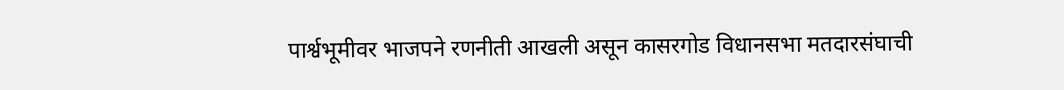पार्श्वभूमीवर भाजपने रणनीती आखली असून कासरगोड विधानसभा मतदारसंघाची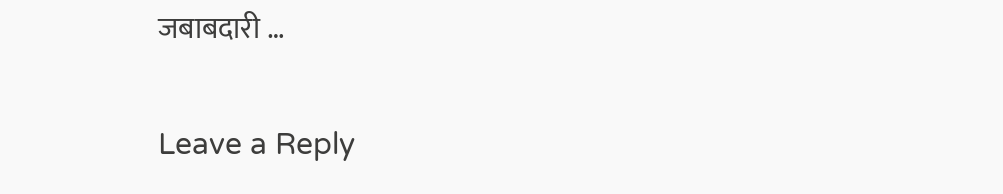जबाबदारी …

Leave a Reply